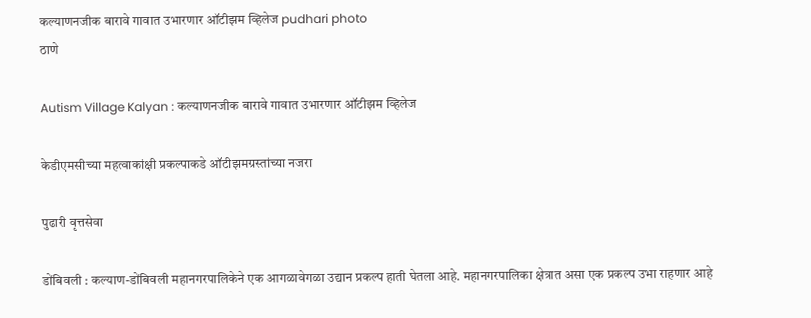कल्याणनजीक बारावे गावात उभारणार ऑटीझम व्हिलेज pudhari photo
ठाणे

Autism Village Kalyan : कल्याणनजीक बारावे गावात उभारणार ऑटीझम व्हिलेज

केडीएमसीच्या महत्वाकांक्षी प्रकल्पाकडे ऑटीझमग्रस्तांच्या नजरा

पुढारी वृत्तसेवा

डोंबिवली : कल्याण-डोंबिवली महानगरपालिकेने एक आगळावेगळा उद्यान प्रकल्प हाती घेतला आहे. महानगरपालिका क्षेत्रात असा एक प्रकल्प उभा राहणार आहे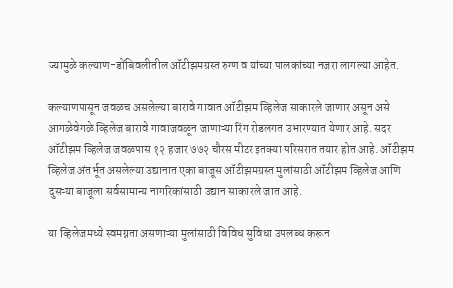ज्यामुळे कल्याण-डोंबिवलीतील ऑटीझमग्रस्त रुग्ण व यांच्या पालकांच्या नजरा लागल्या आहेत.

कल्याणपासून जवळच असलेल्या बारावे गावात ऑटीझम व्हिलेज साकारले जाणार असून असे आगळेवेगळे व्हिलेज बारावे गावाजवळून जाणाऱ्या रिंग रोडलगत उभारण्यात येणार आहे. सदर ऑटीझम व्हिलेज जवळपास १२ हजार ७७२ चौरस मीटर इतक्या परिसरात तयार होत आहे. ऑटीझम व्हिलेज अंतर्भूत असलेल्या उद्यानात एका बाजूस ऑटीझमग्रस्त मुलांसाठी ऑटीझम व्हिलेज आणि दुसऱ्या बाजूला सर्वसामान्य नागरिकांसाठी उद्यान साकारले जात आहे.

या व्हिलेजमध्ये स्वमग्नता असणाऱ्या मुलांसाठी विविध सुविधा उपलब्ध करून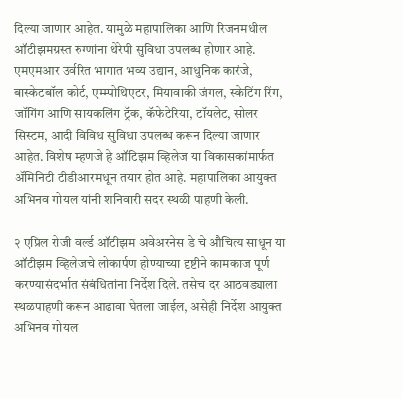दिल्या जाणार आहेत. यामुळे महापालिका आणि रिजनमधील ऑटीझमग्रस्त रुग्णांना थेरेपी सुविधा उपलब्ध होणार आहे. एमएमआर उर्वरित भागात भव्य उद्यान, आधुनिक कारंजे, बास्केटबॉल कोर्ट, एम्म्पोथिएटर, मियावाकी जंगल, स्केटिंग रिंग, जॉगिंग आणि सायकलिंग ट्रॅक, कॅफेटेरिया, टॉयलेट, सोलर सिस्टम, आदी विविध सुविधा उपलब्ध करून दिल्या जाणार आहेत. विशेष म्हणजे हे ऑटिझम व्हिलेज या विकासकांमार्फत ॲमिनिटी टीडीआरमधून तयार होत आहे. महापालिका आयुक्त अभिनव गोयल यांनी शनिवारी सदर स्थळी पाहणी केली.

२ एप्रिल रोजी वर्ल्ड ऑटीझम अवेअरनेस डे चे औचित्य साधून या ऑटीझम व्हिलेजचे लोकार्पण होण्याच्या दृष्टीने कामकाज पूर्ण करण्यासंदर्भात संबंधितांना निर्देश दिले. तसेच दर आठवड्याला स्थळपाहणी करून आढावा घेतला जाईल, असेही निर्देश आयुक्त अभिनव गोयल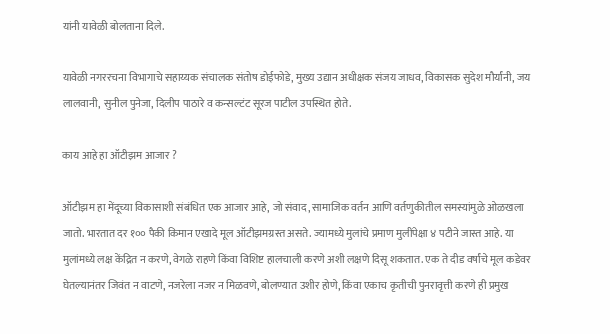यांनी यावेळी बोलताना दिले.

यावेळी नगररचना विभागाचे सहाय्यक संचालक संतोष डोईफोडे, मुख्य उद्यान अधीक्षक संजय जाधव, विकासक सुदेश मौर्यांनी, जय लालवानी, सुनील पुनेजा, दिलीप पाठारे व कन्सल्टंट सूरज पाटील उपस्थित होते.

काय आहे हा ऑटीझम आजार ?

ऑटीझम हा मेंदूच्या विकासाशी संबंधित एक आजार आहे, जो संवाद, सामाजिक वर्तन आणि वर्तणुकीतील समस्यांमुळे ओळखला जातो. भारतात दर १०० पैकी किमान एखादे मूल ऑटीझमग्रस्त असते. ज्यामध्ये मुलांचे प्रमाण मुलींपेक्षा ४ पटीने जास्त आहे. या मुलांमध्ये लक्ष केंद्रित न करणे, वेगळे राहणे किंवा विशिष्ट हालचाली करणे अशी लक्षणे दिसू शकतात. एक ते दीड वर्षांचे मूल कडेवर घेतल्यानंतर जिवंत न वाटणे, नजरेला नजर न मिळवणे, बोलण्यात उशीर होणे, किंवा एकाच कृतीची पुनरावृत्ती करणे ही प्रमुख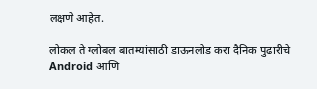लक्षणे आहेत.

लोकल ते ग्लोबल बातम्यांसाठी डाऊनलोड करा दैनिक पुढारीचे Android आणि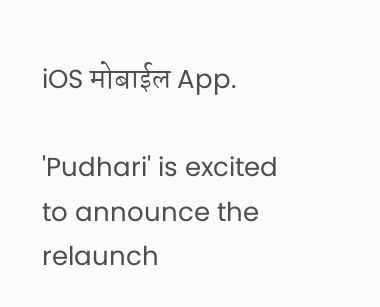iOS मोबाईल App.

'Pudhari' is excited to announce the relaunch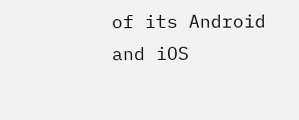of its Android and iOS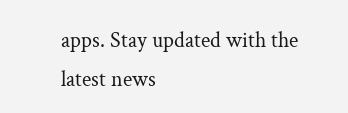apps. Stay updated with the latest news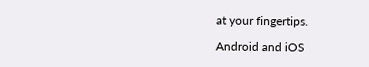at your fingertips.

Android and iOS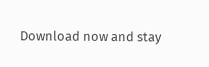Download now and stay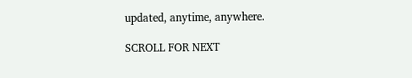updated, anytime, anywhere.

SCROLL FOR NEXT